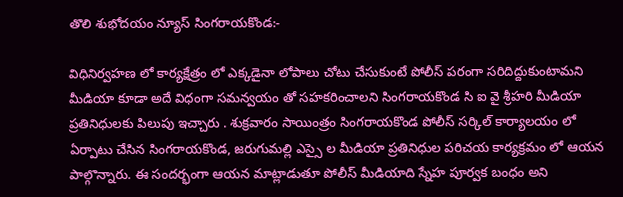తొలి శుభోదయం న్యూస్ సింగరాయకొండ:-

విధినిర్వహణ లో కార్యక్షేత్రం లో ఎక్కడైనా లోపాలు చోటు చేసుకుంటే పోలీస్ పరంగా సరిదిద్దుకుంటామని మీడియా కూడా అదే విధంగా సమన్వయం తో సహకరించాలని సింగరాయకొండ సి ఐ వై శ్రీహరి మీడియా ప్రతినిధులకు పిలుపు ఇచ్చారు . శుక్రవారం సాయింత్రం సింగరాయకొండ పోలీస్ సర్కిల్ కార్యాలయం లో ఏర్పాటు చేసిన సింగరాయకొండ, జరుగుమల్లి ఎస్సై ల మీడియా ప్రతినిధుల పరిచయ కార్యక్రమం లో ఆయన పాల్గొన్నారు. ఈ సందర్భంగా ఆయన మాట్లాడుతూ పోలీస్ మీడియాది స్నేహ పూర్వక బంధం అని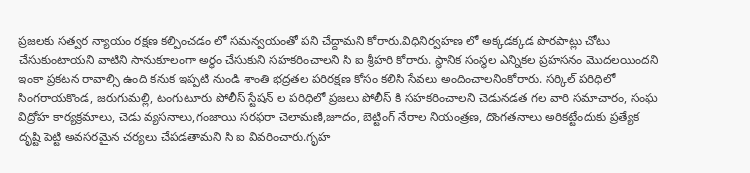ప్రజలకు సత్వర న్యాయం రక్షణ కల్పించడం లో సమన్వయంతో పని చేద్దామని కోరారు.విధినిర్వహణ లో అక్కడక్కడ పొరపాట్లు చోటు చేసుకుంటాయని వాటిని సానుకూలంగా అర్థం చేసుకుని సహకరించాలని సి ఐ శ్రీహరి కోరారు. స్థానిక సంస్థల ఎన్నికల ప్రహసనం మొదలయిందని ఇంకా ప్రకటన రావాల్సి ఉంది కనుక ఇప్పటి నుండి శాంతి భద్రతల పరిరక్షణ కోసం కలిసి సేవలు అందించాలనింకోరారు. సర్కిల్ పరిధిలో సింగరాయకొండ, జరుగుమల్లి, టంగుటూరు పోలీస్ స్టేషన్ ల పరిధిలో ప్రజలు పోలీస్ కి సహకరించాలని చెడునడత గల వారి సమాచారం, సంఘ విద్రోహ కార్యక్రమాలు, చెడు వ్యసనాలు,గంజాయి సరఫరా చెలామణి,జూదం, బెట్టింగ్ నేరాల నియంత్రణ, దొంగతనాలు అరికట్టేందుకు ప్రత్యేక దృష్టి పెట్టి అవసరమైన చర్యలు చేపడతామని సి ఐ వివరించారు.గృహ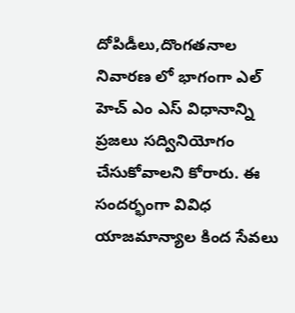దోపిడీలు,దొంగతనాల నివారణ లో భాగంగా ఎల్ హెచ్ ఎం ఎస్ విధానాన్ని ప్రజలు సద్వినియోగం చేసుకోవాలని కోరారు. ఈ సందర్భంగా వివిధ యాజమాన్యాల కింద సేవలు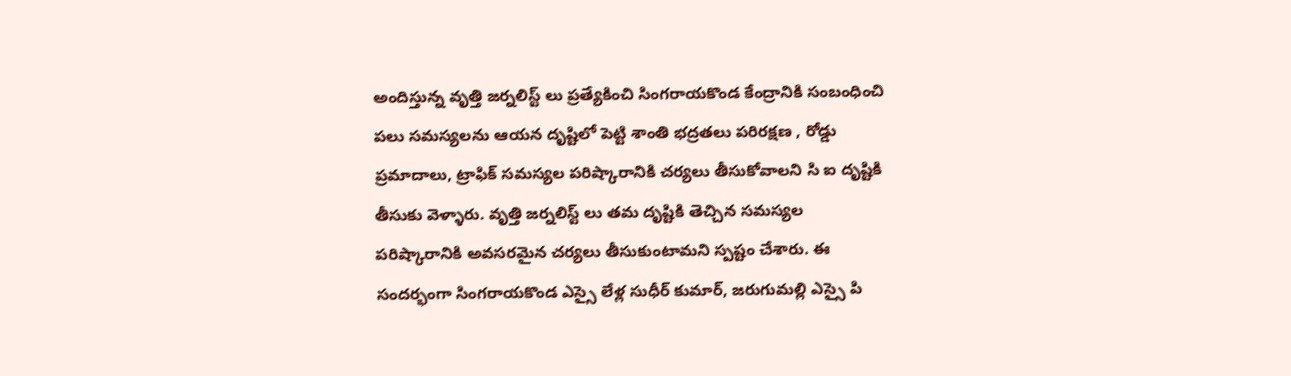అందిస్తున్న వృత్తి జర్నలిస్ట్ లు ప్రత్యేకించి సింగరాయకొండ కేంద్రానికి సంబంధించి పలు సమస్యలను ఆయన దృష్టిలో పెట్టి శాంతి భద్రతలు పరిరక్షణ , రోడ్డు ప్రమాదాలు, ట్రాఫిక్ సమస్యల పరిష్కారానికి చర్యలు తీసుకోవాలని సి ఐ దృష్టికి తీసుకు వెళ్ళారు. వృత్తి జర్నలిస్ట్ లు తమ దృష్టికి తెచ్చిన సమస్యల పరిష్కారానికి అవసరమైన చర్యలు తీసుకుంటామని స్పష్టం చేశారు. ఈ సందర్భంగా సింగరాయకొండ ఎస్సై లేళ్ల సుధీర్ కుమార్, జరుగుమల్లి ఎస్సై పి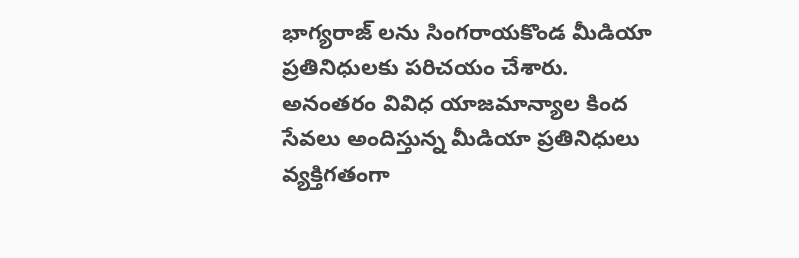భాగ్యరాజ్ లను సింగరాయకొండ మీడియా ప్రతినిధులకు పరిచయం చేశారు. అనంతరం వివిధ యాజమాన్యాల కింద సేవలు అందిస్తున్న మీడియా ప్రతినిధులు వ్యక్తిగతంగా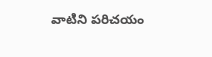వాటిని పరిచయం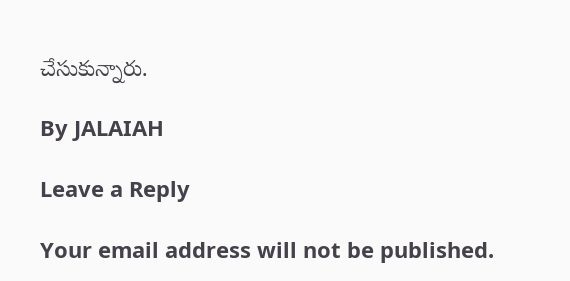చేసుకున్నారు.

By JALAIAH

Leave a Reply

Your email address will not be published.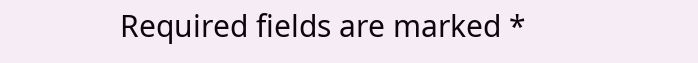Required fields are marked *